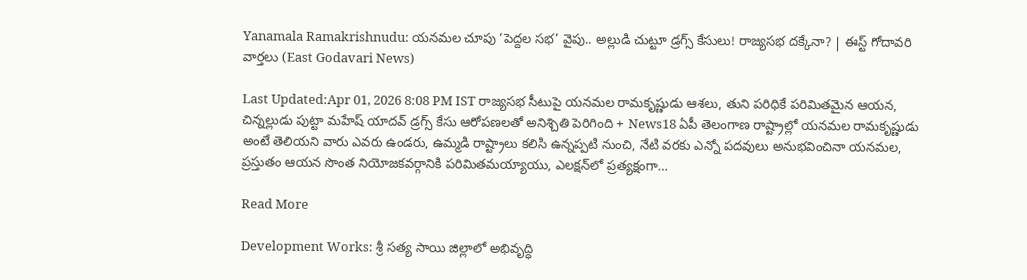Yanamala Ramakrishnudu: యనమల చూపు ‘పెద్దల సభ’ వైపు.. అల్లుడి చుట్టూ డ్రగ్స్ కేసులు! రాజ్యసభ దక్కేనా? | ఈస్ట్ గోదావరి వార్తలు (East Godavari News)

Last Updated:Apr 01, 2026 8:08 PM IST రాజ్యసభ సీటుపై యనమల రామకృష్ణుడు ఆశలు, తుని పరిధికే పరిమితమైన ఆయన, చిన్నల్లుడు పుట్టా మహేష్ యాదవ్ డ్రగ్స్ కేసు ఆరోపణలతో అనిశ్చితి పెరిగింది + News18 ఏపీ తెలంగాణ రాష్ట్రాల్లో యనమల రామకృష్ణుడు అంటే తెలియని వారు ఎవరు ఉండరు, ఉమ్మడి రాష్ట్రాలు కలిసి ఉన్నప్పటి నుంచి, నేటి వరకు ఎన్నో పదవులు అనుభవించినా యనమల, ప్రస్తుతం ఆయన సొంత నియోజకవర్గానికి పరిమితమయ్యాయు, ఎలక్షన్‌లో ప్రత్యక్షంగా…

Read More

Development Works: శ్రీ సత్య సాయి జిల్లాలో అభివృద్ధి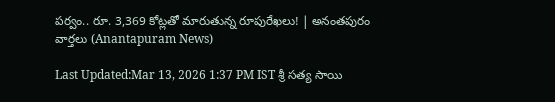పర్వం.. రూ. 3,369 కోట్లతో మారుతున్న రూపురేఖలు! | అనంతపురం వార్తలు (Anantapuram News)

Last Updated:Mar 13, 2026 1:37 PM IST శ్రీ సత్య సాయి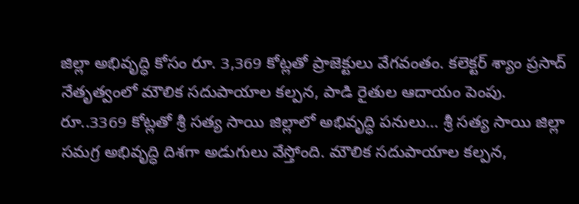జిల్లా అభివృద్ధి కోసం రూ. 3,369 కోట్లతో ప్రాజెక్టులు వేగవంతం. కలెక్టర్ శ్యాం ప్రసాద్ నేతృత్వంలో మౌలిక సదుపాయాల కల్పన, పాడి రైతుల ఆదాయం పెంపు. రూ..3369 కోట్లతో శ్రీ సత్య సాయి జిల్లాలో అభివృద్ధి పనులు… శ్రీ సత్య సాయి జిల్లా సమగ్ర అభివృద్ధి దిశగా అడుగులు వేస్తోంది. మౌలిక సదుపాయాల కల్పన,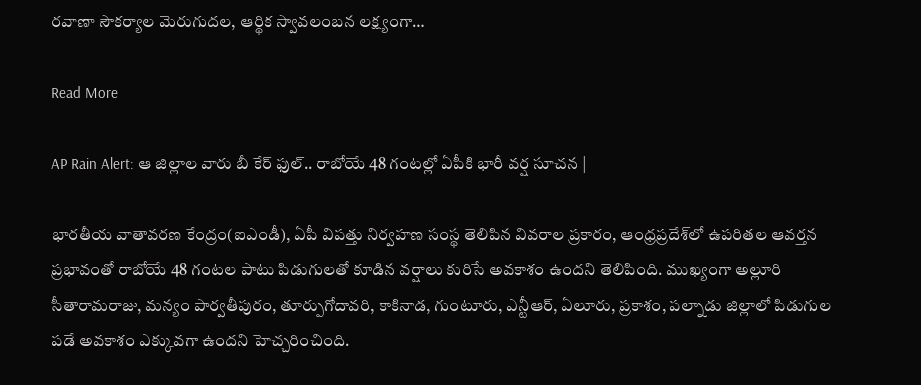రవాణా సౌకర్యాల మెరుగుదల, ఆర్థిక స్వావలంబన లక్ష్యంగా…

Read More

AP Rain Alert: ఆ జిల్లాల వారు బీ కేర్ ఫుల్.. రాబోయే 48 గంటల్లో ఏపీకి భారీ వర్ష సూచన |

భారతీయ వాతావరణ కేంద్రం(ఐఎండీ), ఏపీ విపత్తు నిర్వహణ సంస్థ తెలిపిన వివరాల ప్రకారం, ఆంధ్రప్రదేశ్‌లో ఉపరితల ఆవర్తన ప్రభావంతో రాబోయే 48 గంటల పాటు పిడుగులతో కూడిన వర్షాలు కురిసే అవకాశం ఉందని తెలిపింది. ముఖ్యంగా అల్లూరి సీతారామరాజు, మన్యం పార్వతీపురం, తూర్పుగోదావరి, కాకినాడ, గుంటూరు, ఎన్టీఆర్, ఏలూరు, ప్రకాశం, పల్నాడు జిల్లాలో పిడుగుల పడే అవకాశం ఎక్కువగా ఉందని హెచ్చరించింది.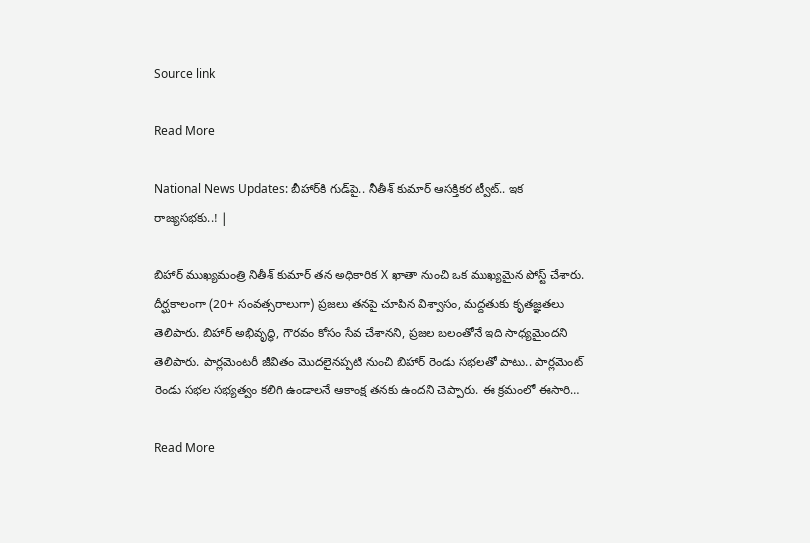Source link

Read More

National News Updates: బీహార్‌కి గుడ్‌పై.. నీతీశ్ కుమార్ ఆసక్తికర ట్వీట్.. ఇక రాజ్యసభకు..! |

బిహార్ ముఖ్యమంత్రి నితీశ్ కుమార్ తన అధికారిక X ఖాతా నుంచి ఒక ముఖ్యమైన పోస్ట్ చేశారు. దీర్ఘకాలంగా (20+ సంవత్సరాలుగా) ప్రజలు తనపై చూపిన విశ్వాసం, మద్దతుకు కృతజ్ఞతలు తెలిపారు. బిహార్ అభివృద్ధి, గౌరవం కోసం సేవ చేశానని, ప్రజల బలంతోనే ఇది సాధ్యమైందని తెలిపారు. పార్లమెంటరీ జీవితం మొదలైనప్పటి నుంచి బిహార్ రెండు సభలతో పాటు.. పార్లమెంట్ రెండు సభల సభ్యత్వం కలిగి ఉండాలనే ఆకాంక్ష తనకు ఉందని చెప్పారు. ఈ క్రమంలో ఈసారి…

Read More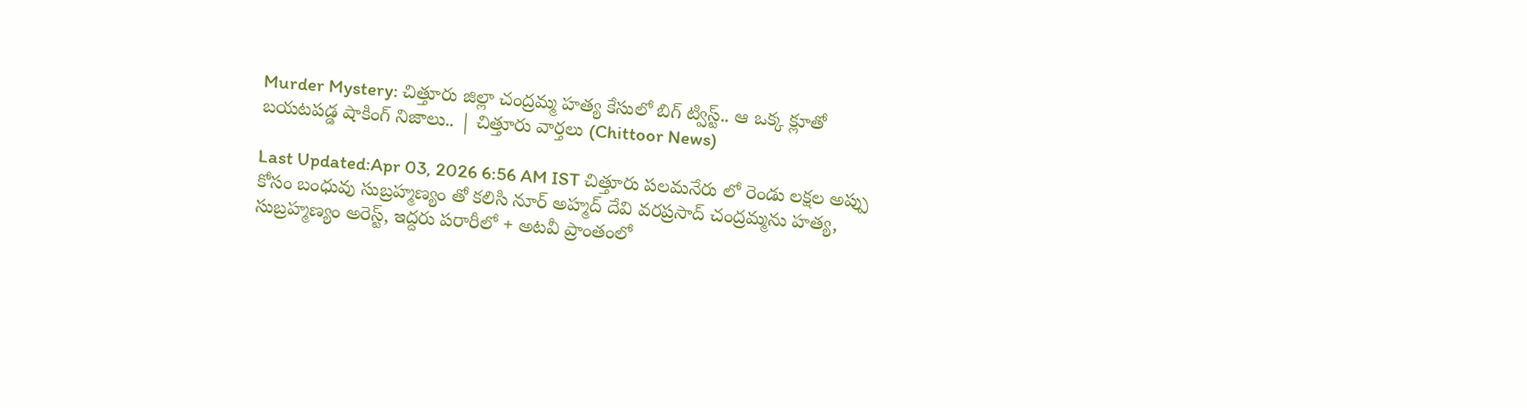Murder Mystery: చిత్తూరు జిల్లా చంద్రమ్మ హత్య కేసులో బిగ్ ట్విస్ట్.. ఆ ఒక్క క్లూతో బయటపడ్డ షాకింగ్ నిజాలు.. | చిత్తూరు వార్తలు (Chittoor News)

Last Updated:Apr 03, 2026 6:56 AM IST చిత్తూరు పలమనేరు లో రెండు లక్షల అప్పు కోసం బంధువు సుబ్రహ్మణ్యం తో కలిసి నూర్ అహ్మద్ దేవి వరప్రసాద్ చంద్రమ్మను హత్య, సుబ్రహ్మణ్యం అరెస్ట్, ఇద్దరు పరారీలో + అటవీ ప్రాంతంలో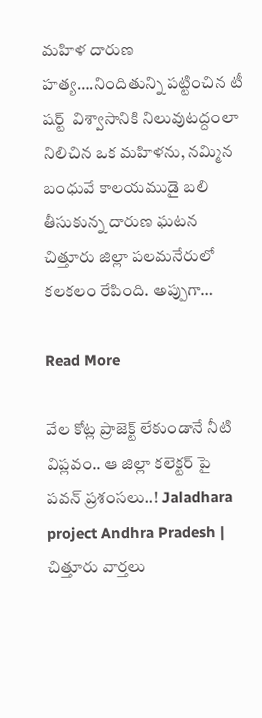మహిళ దారుణ హత్య….నిందితున్ని పట్టించిన టీ షర్ట్  విశ్వాసానికి నిలువుటద్దంలా నిలిచిన ఒక మహిళను, నమ్మిన బంధువే కాలయముడై బలి తీసుకున్న దారుణ ఘటన చిత్తూరు జిల్లా పలమనేరులో కలకలం రేపింది. అప్పుగా…

Read More

వేల కోట్ల ప్రాజెక్ట్ లేకుండానే నీటి విప్లవం.. ఆ జిల్లా కలెక్టర్ పై పవన్ ప్రశంసలు..! Jaladhara project Andhra Pradesh | చిత్తూరు వార్తలు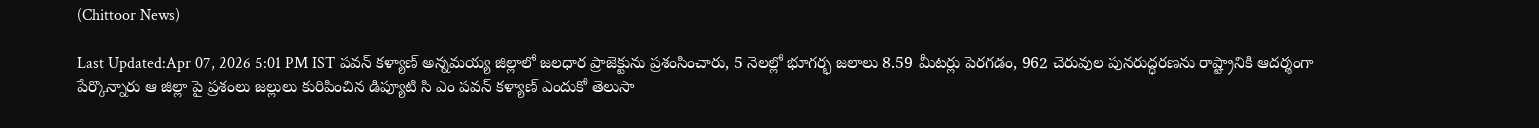(Chittoor News)

Last Updated:Apr 07, 2026 5:01 PM IST పవన్ కళ్యాణ్ అన్నమయ్య జిల్లాలో జలధార ప్రాజెక్టును ప్రశంసించారు, 5 నెలల్లో భూగర్భ జలాలు 8.59 మీటర్లు పెరగడం, 962 చెరువుల పునరుద్ధరణను రాష్ట్రానికి ఆదర్శంగా పేర్కొన్నారు ఆ జిల్లా పై ప్రశంలు జల్లులు కురిపించిన డిప్యూటి సి ఎం పవన్ కళ్యాణ్ ఎందుకో తెలుసా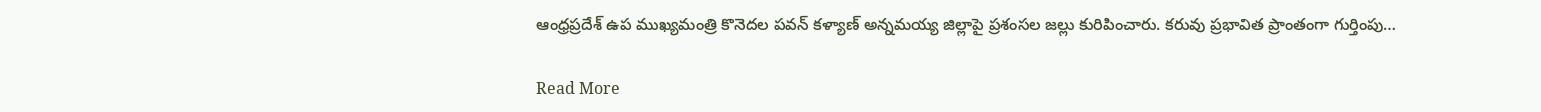ఆంధ్రప్రదేశ్ ఉప ముఖ్యమంత్రి కొనెదల పవన్ కళ్యాణ్ అన్నమయ్య జిల్లాపై ప్రశంసల జల్లు కురిపించారు. కరువు ప్రభావిత ప్రాంతంగా గుర్తింపు…

Read More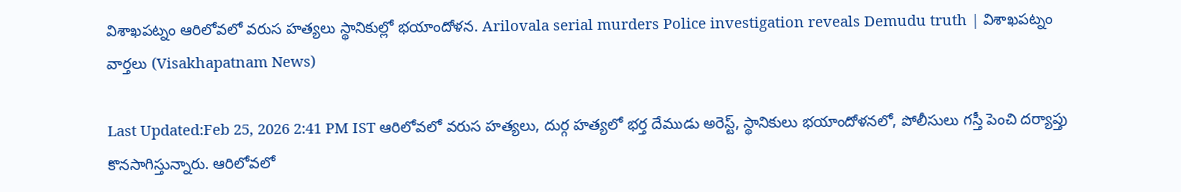విశాఖపట్నం ఆరిలోవలో వరుస హత్యలు స్థానికుల్లో భయాందోళన. Arilovala serial murders Police investigation reveals Demudu truth | విశాఖపట్నం వార్తలు (Visakhapatnam News)

Last Updated:Feb 25, 2026 2:41 PM IST ఆరిలోవలో వరుస హత్యలు, దుర్గ హత్యలో భర్త దేముడు అరెస్ట్, స్థానికులు భయాందోళనలో, పోలీసులు గస్తీ పెంచి దర్యాప్తు కొనసాగిస్తున్నారు. ఆరిలోవలో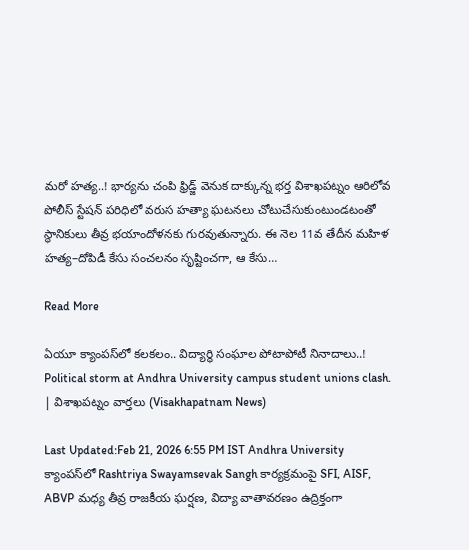మరో హత్య..! భార్యను చంపి ఫ్రిడ్జ్ వెనుక దాక్కున్న భర్త విశాఖపట్నం ఆరిలోవ పోలీస్ స్టేషన్ పరిధిలో వరుస హత్యా ఘటనలు చోటుచేసుకుంటుండటంతో స్థానికులు తీవ్ర భయాందోళనకు గురవుతున్నారు. ఈ నెల 11వ తేదీన మహిళ హత్య–దోపిడీ కేసు సంచలనం సృష్టించగా, ఆ కేసు…

Read More

ఏయూ క్యాంపస్‌లో కలకలం.. విద్యార్థి సంఘాల పోటాపోటీ నినాదాలు..! Political storm at Andhra University campus student unions clash. | విశాఖపట్నం వార్తలు (Visakhapatnam News)

Last Updated:Feb 21, 2026 6:55 PM IST Andhra University క్యాంపస్‌లో Rashtriya Swayamsevak Sangh కార్యక్రమంపై SFI, AISF, ABVP మధ్య తీవ్ర రాజకీయ ఘర్షణ, విద్యా వాతావరణం ఉద్రిక్తంగా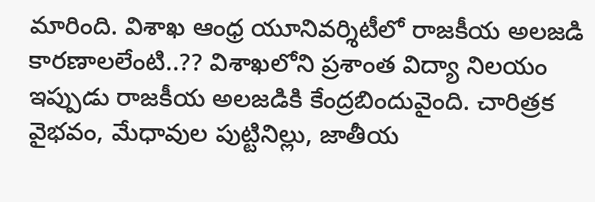మారింది. విశాఖ ఆంధ్ర యూనివర్శిటీలో రాజకీయ అలజడి కారణాలలేంటి..?? విశాఖలోని ప్రశాంత విద్యా నిలయం ఇప్పుడు రాజకీయ అలజడికి కేంద్రబిందువైంది. చారిత్రక వైభవం, మేధావుల పుట్టినిల్లు, జాతీయ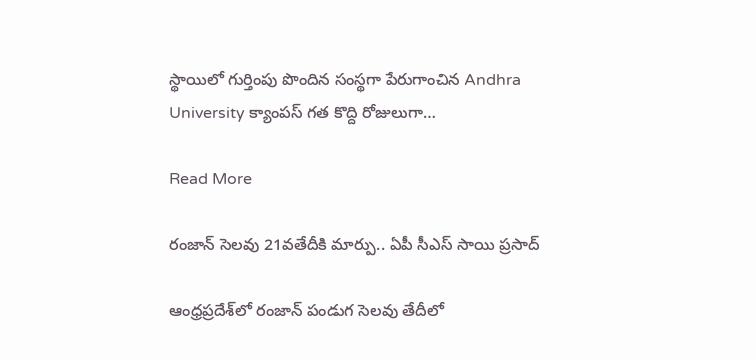స్థాయిలో గుర్తింపు పొందిన సంస్థగా పేరుగాంచిన Andhra University క్యాంపస్‌ గత కొద్ది రోజులుగా…

Read More

రంజాన్ సెలవు 21వతేదీకి మార్పు.. ఏపీ సీఎస్ సాయి ప్రసాద్

ఆంధ్రప్రదేశ్‌లో రంజాన్ పండుగ సెలవు తేదీలో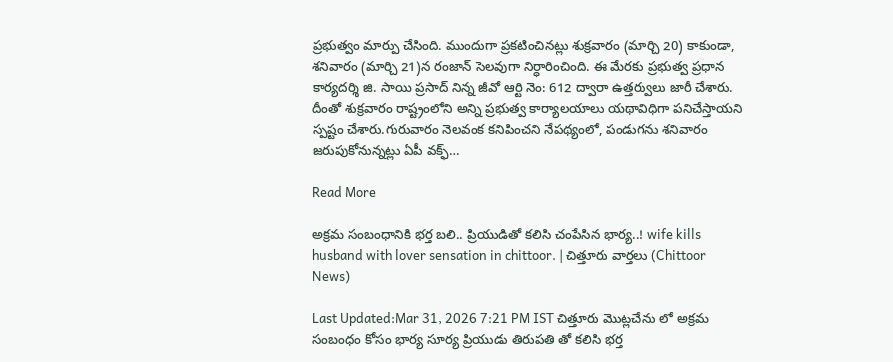ప్రభుత్వం మార్పు చేసింది. ముందుగా ప్రకటించినట్లు శుక్రవారం (మార్చి 20) కాకుండా, శనివారం (మార్చి 21)న రంజాన్ సెలవుగా నిర్ధారించింది. ఈ మేరకు ప్రభుత్వ ప్రధాన కార్యదర్శి జి. సాయి ప్రసాద్ నిన్న జీవో ఆర్టి నెం: 612 ద్వారా ఉత్తర్వులు జారీ చేశారు. దీంతో శుక్రవారం రాష్ట్రంలోని అన్ని ప్రభుత్వ కార్యాలయాలు యథావిధిగా పనిచేస్తాయని స్పష్టం చేశారు.గురువారం నెలవంక కనిపించని నేపథ్యంలో, పండుగను శనివారం జరుపుకోనున్నట్లు ఏపీ వక్ఫ్…

Read More

అక్రమ సంబంధానికి భర్త బలి.. ప్రియుడితో కలిసి చంపేసిన భార్య..! wife kills husband with lover sensation in chittoor. | చిత్తూరు వార్తలు (Chittoor News)

Last Updated:Mar 31, 2026 7:21 PM IST చిత్తూరు మొట్లచేను లో అక్రమ సంబంధం కోసం భార్య సూర్య ప్రియుడు తిరుపతి తో కలిసి భర్త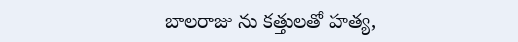బాలరాజు ను కత్తులతో హత్య,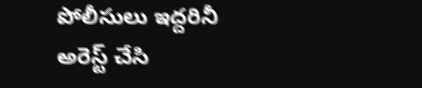పోలీసులు ఇద్దరినీ అరెస్ట్ చేసి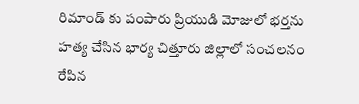రిమాండ్ కు పంపారు ప్రియుడి మోజులో భర్తను హత్య చేసిన భార్య చిత్తూరు జిల్లాలో సంచలనం రేపిన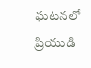ఘటనలో ప్రియుడి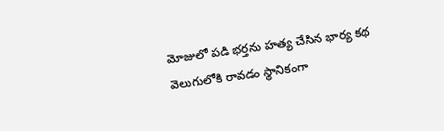మోజులో పడి భర్తను హత్య చేసిన భార్య కథ వెలుగులోకి రావడం స్థానికంగా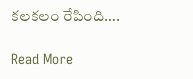కలకలం రేపింది….

Read More